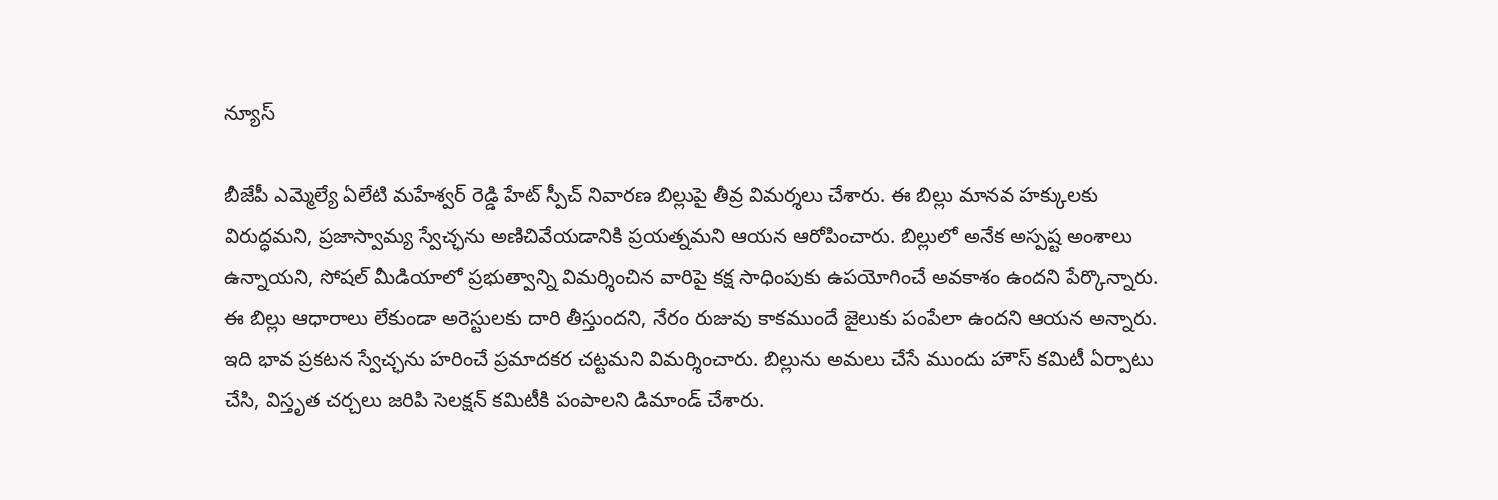న్యూస్

బీజేపీ ఎమ్మెల్యే ఏలేటి మహేశ్వర్ రెడ్డి హేట్ స్పీచ్ నివారణ బిల్లుపై తీవ్ర విమర్శలు చేశారు. ఈ బిల్లు మానవ హక్కులకు విరుద్ధమని, ప్రజాస్వామ్య స్వేచ్ఛను అణిచివేయడానికి ప్రయత్నమని ఆయన ఆరోపించారు. బిల్లులో అనేక అస్పష్ట అంశాలు ఉన్నాయని, సోషల్ మీడియాలో ప్రభుత్వాన్ని విమర్శించిన వారిపై కక్ష సాధింపుకు ఉపయోగించే అవకాశం ఉందని పేర్కొన్నారు.
ఈ బిల్లు ఆధారాలు లేకుండా అరెస్టులకు దారి తీస్తుందని, నేరం రుజువు కాకముందే జైలుకు పంపేలా ఉందని ఆయన అన్నారు. ఇది భావ ప్రకటన స్వేచ్ఛను హరించే ప్రమాదకర చట్టమని విమర్శించారు. బిల్లును అమలు చేసే ముందు హౌస్ కమిటీ ఏర్పాటు చేసి, విస్తృత చర్చలు జరిపి సెలక్షన్ కమిటీకి పంపాలని డిమాండ్ చేశారు.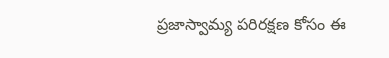ప్రజాస్వామ్య పరిరక్షణ కోసం ఈ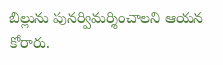బిల్లును పునర్విమర్శించాలని ఆయన కోరారు.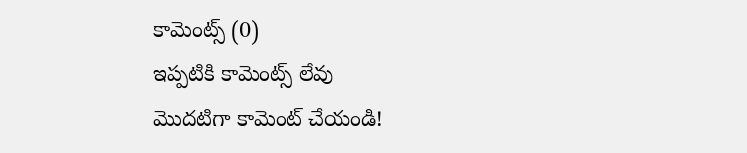కామెంట్స్ (0)
ఇప్పటికి కామెంట్స్ లేవు
మొదటిగా కామెంట్ చేయండి!